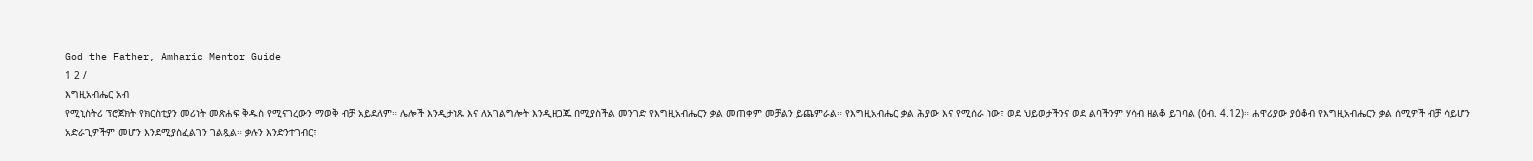God the Father, Amharic Mentor Guide
1 2 /
እግዚአብሔር አብ
የሚኒስትሪ ፕሮጀክት የክርስቲያን መሪነት መጽሐፍ ቅዱስ የሚናገረውን ማወቅ ብቻ አይደለም። ሌሎች እንዲታነጹ እና ለአገልግሎት እንዲዘጋጁ በሚያስችል መንገድ የእግዚአብሔርን ቃል መጠቀም መቻልን ይጨምራል። የእግዚአብሔር ቃል ሕያው እና የሚሰራ ነው፣ ወደ ህይወታችንና ወደ ልባችንም ሃሳብ ዘልቆ ይገባል (ዕብ. 4.12)። ሐዋሪያው ያዕቆብ የእግዚአብሔርን ቃል ሰሚዎች ብቻ ሳይሆን አድራጊዎችም መሆን እንደሚያስፈልገን ገልጿል። ቃሉን እንድንተገብር፣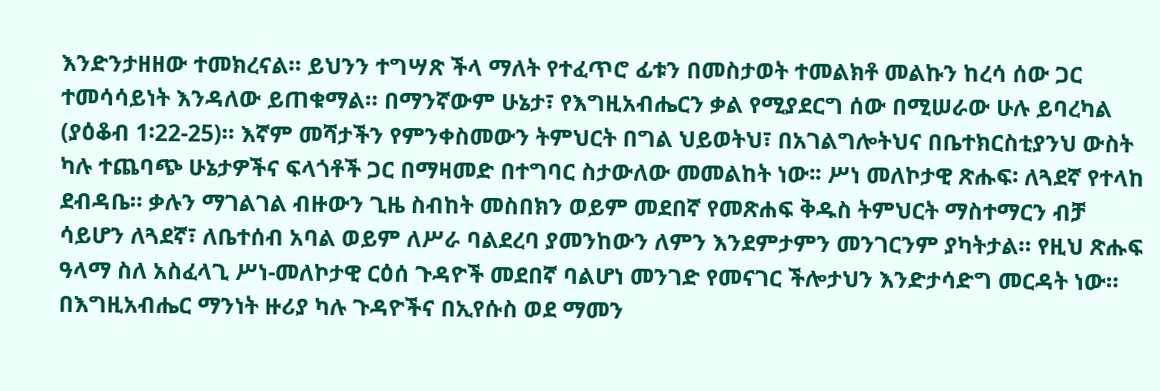እንድንታዘዘው ተመክረናል። ይህንን ተግሣጽ ችላ ማለት የተፈጥሮ ፊቱን በመስታወት ተመልክቶ መልኩን ከረሳ ሰው ጋር ተመሳሳይነት እንዳለው ይጠቁማል። በማንኛውም ሁኔታ፣ የእግዚአብሔርን ቃል የሚያደርግ ሰው በሚሠራው ሁሉ ይባረካል (ያዕቆብ 1፡22-25)። እኛም መሻታችን የምንቀስመውን ትምህርት በግል ህይወትህ፣ በአገልግሎትህና በቤተክርስቲያንህ ውስት ካሉ ተጨባጭ ሁኔታዎችና ፍላጎቶች ጋር በማዛመድ በተግባር ስታውለው መመልከት ነው፡፡ ሥነ መለኮታዊ ጽሑፍ፡ ለጓደኛ የተላከ ደብዳቤ። ቃሉን ማገልገል ብዙውን ጊዜ ስብከት መስበክን ወይም መደበኛ የመጽሐፍ ቅዱስ ትምህርት ማስተማርን ብቻ ሳይሆን ለጓደኛ፣ ለቤተሰብ አባል ወይም ለሥራ ባልደረባ ያመንከውን ለምን እንደምታምን መንገርንም ያካትታል። የዚህ ጽሑፍ ዓላማ ስለ አስፈላጊ ሥነ-መለኮታዊ ርዕሰ ጉዳዮች መደበኛ ባልሆነ መንገድ የመናገር ችሎታህን እንድታሳድግ መርዳት ነው። በእግዚአብሔር ማንነት ዙሪያ ካሉ ጉዳዮችና በኢየሱስ ወደ ማመን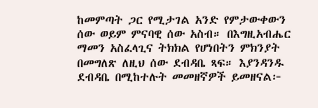ከመምጣት ጋር የሚታገል አንድ የምታውቀውን ሰው ወይም ምናባዊ ሰው አስብ። በእግዚአብሔር ማመን አስፈላጊና ትክክል የሆነበትን ምክንያት በመግለጽ ለዚህ ሰው ደብዳቤ ጻፍ። እያንዳንዱ ደብዳቤ በሚከተሉት መመዘኛዎች ይመዘናል፦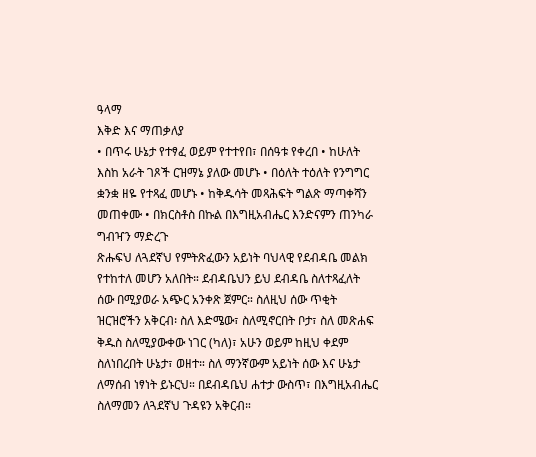ዓላማ
እቅድ እና ማጠቃለያ
• በጥሩ ሁኔታ የተፃፈ ወይም የተተየበ፣ በሰዓቱ የቀረበ • ከሁለት እስከ አራት ገጾች ርዝማኔ ያለው መሆኑ • በዕለት ተዕለት የንግግር ቋንቋ ዘዬ የተጻፈ መሆኑ • ከቅዱሳት መጻሕፍት ግልጽ ማጣቀሻን መጠቀሙ • በክርስቶስ በኩል በእግዚአብሔር እንድናምን ጠንካራ ግብዣን ማድረጉ
ጽሑፍህ ለጓደኛህ የምትጽፈውን አይነት ባህላዊ የደብዳቤ መልክ የተከተለ መሆን አለበት። ደብዳቤህን ይህ ደብዳቤ ስለተጻፈለት ሰው በሚያወራ አጭር አንቀጽ ጀምር። ስለዚህ ሰው ጥቂት ዝርዝሮችን አቅርብ፡ ስለ እድሜው፣ ስለሚኖርበት ቦታ፣ ስለ መጽሐፍ ቅዱስ ስለሚያውቀው ነገር (ካለ)፣ አሁን ወይም ከዚህ ቀደም ስለነበረበት ሁኔታ፣ ወዘተ። ስለ ማንኛውም አይነት ሰው እና ሁኔታ ለማሰብ ነፃነት ይኑርህ። በደብዳቤህ ሐተታ ውስጥ፣ በእግዚአብሔር ስለማመን ለጓደኛህ ጉዳዩን አቅርብ።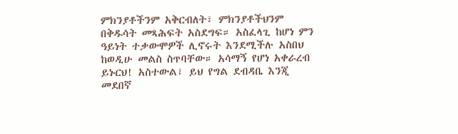ምክንያቶችንም አቅርብለት፣ ምክንያቶችህንም በቅዱሳት መጻሕፍት አስደግፍ። አስፈላጊ ከሆነ ምን ዓይነት ተቃውሞዎች ሊኖሩት እንደሚችሉ አስበህ ከወዲሁ መልስ ስጥባቸው። አሳማኝ የሆነ አቀራረብ ይኑርህ! አስተውል፣ ይህ የግል ደብዳቤ እንጂ መደበኛ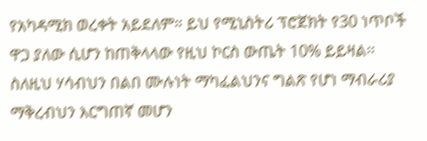የአካዳሚክ ወረቀት አይደለም። ይህ የሚኒስትሪ ፕሮጀክት የ30 ነጥቦች ዋጋ ያለው ሲሆን ከጠቅላላው የዚህ ኮርስ ውጤት 10% ይይዛል፡፡ ስለዚህ ሃሳብህን በልበ ሙሉነት ማካፈልህንና ግልጽ የሆነ ማብራሪያ ማቅረብህን እርግጠኛ መሆን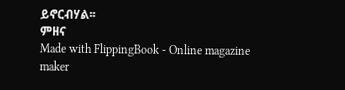ይኖርብሃል፡፡
ምዘና
Made with FlippingBook - Online magazine maker